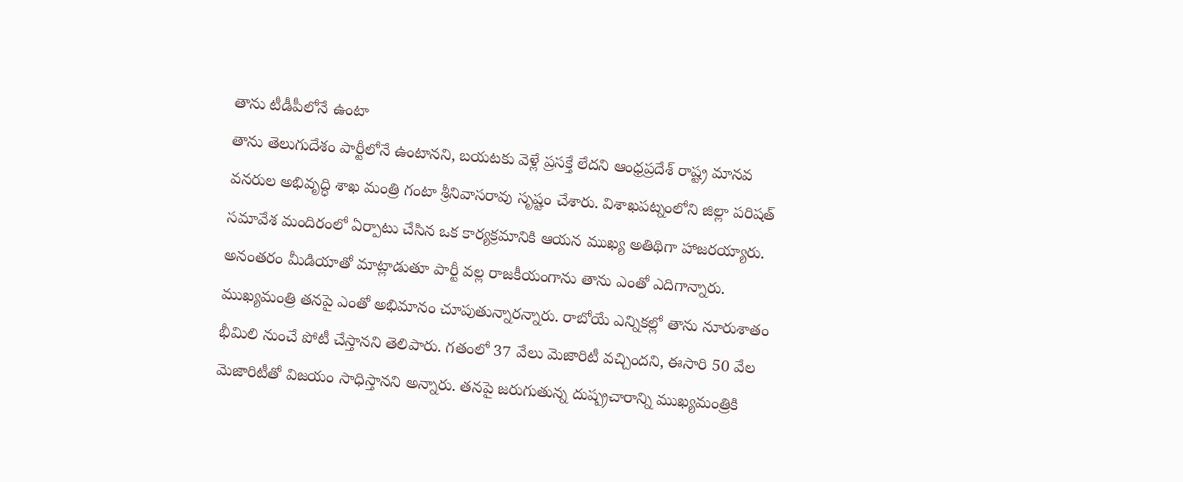తాను టీడీపీలోనే ఉంటా
తాను తెలుగుదేశం పార్టీలోనే ఉంటానని, బయటకు వెళ్లే ప్రసక్తే లేదని ఆంధ్రప్రదేశ్ రాష్ట్ర మానవ వనరుల అభివృద్ధి శాఖ మంత్రి గంటా శ్రీనివాసరావు సృష్టం చేశారు. విశాఖపట్నంలోని జిల్లా పరిషత్ సమావేశ మందిరంలో ఏర్పాటు చేసిన ఒక కార్యక్రమానికి ఆయన ముఖ్య అతిథిగా హాజరయ్యారు. అనంతరం మీడియాతో మాట్లాడుతూ పార్టీ వల్ల రాజకీయంగాను తాను ఎంతో ఎదిగాన్నారు. ముఖ్యమంత్రి తనపై ఎంతో అభిమానం చూపుతున్నారన్నారు. రాబోయే ఎన్నికల్లో తాను నూరుశాతం భీమిలి నుంచే పోటీ చేస్తానని తెలిపారు. గతంలో 37 వేలు మెజారిటీ వచ్చిందని, ఈసారి 50 వేల మెజారిటీతో విజయం సాధిస్తానని అన్నారు. తనపై జరుగుతున్న దుష్ప్రచారాన్ని ముఖ్యమంత్రికి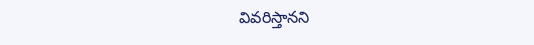వివరిస్తానని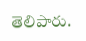తెలిపారు.